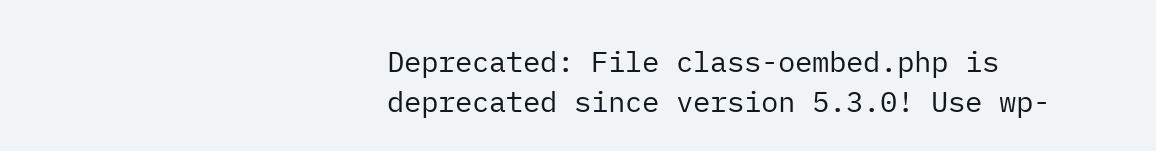Deprecated: File class-oembed.php is deprecated since version 5.3.0! Use wp-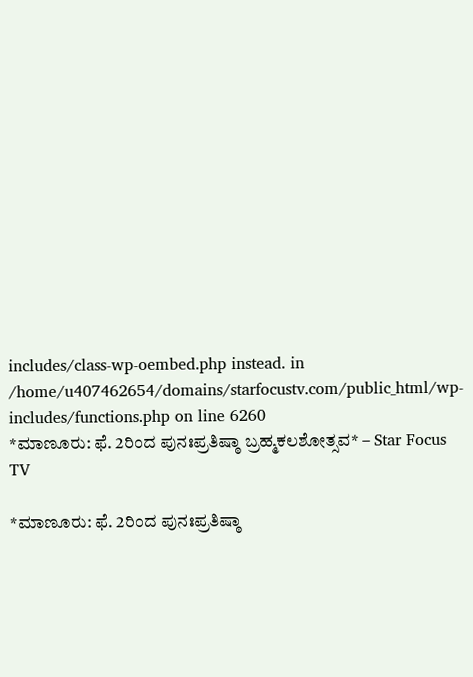includes/class-wp-oembed.php instead. in /home/u407462654/domains/starfocustv.com/public_html/wp-includes/functions.php on line 6260
*ಮಾಣೂರು: ಫೆ. 2ರಿಂದ ಪುನಃಪ್ರತಿಷ್ಠಾ ಬ್ರಹ್ಮಕಲಶೋತ್ಸವ* – Star Focus TV

*ಮಾಣೂರು: ಫೆ. 2ರಿಂದ ಪುನಃಪ್ರತಿಷ್ಠಾ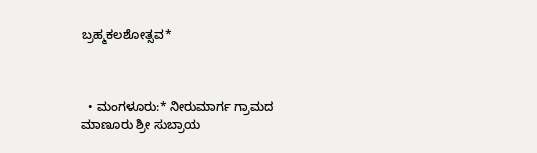ಬ್ರಹ್ಮಕಲಶೋತ್ಸವ*



  • ಮಂಗಳೂರು:* ನೀರುಮಾರ್ಗ ಗ್ರಾಮದ ಮಾಣೂರು ಶ್ರೀ ಸುಬ್ರಾಯ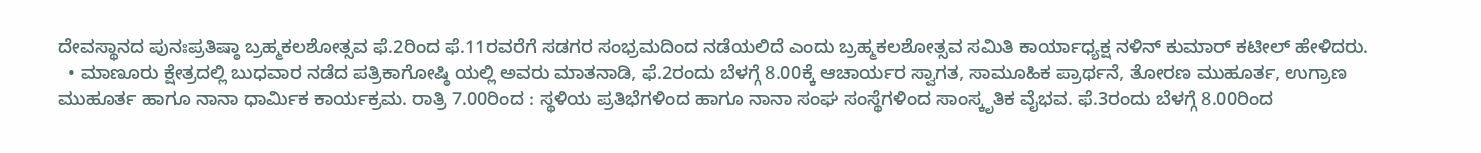ದೇವಸ್ಥಾನದ ಪುನಃಪ್ರತಿಷ್ಠಾ ಬ್ರಹ್ಮಕಲಶೋತ್ಸವ ಫೆ.2ರಿಂದ ಫೆ.11ರವರೆಗೆ ಸಡಗರ ಸಂಭ್ರಮದಿಂದ ನಡೆಯಲಿದೆ ಎಂದು ಬ್ರಹ್ಮಕಲಶೋತ್ಸವ ಸಮಿತಿ ಕಾರ್ಯಾಧ್ಯಕ್ಷ ನಳಿನ್ ಕುಮಾರ್ ಕಟೀಲ್ ಹೇಳಿದರು.
  • ಮಾಣೂರು ಕ್ಷೇತ್ರದಲ್ಲಿ ಬುಧವಾರ ನಡೆದ ಪತ್ರಿಕಾಗೋಷ್ಠಿ ಯಲ್ಲಿ ಅವರು ಮಾತನಾಡಿ, ಫೆ.2ರಂದು ಬೆಳಗ್ಗೆ 8.00ಕ್ಕೆ ಆಚಾರ್ಯರ ಸ್ವಾಗತ, ಸಾಮೂಹಿಕ ಪ್ರಾರ್ಥನೆ, ತೋರಣ ಮುಹೂರ್ತ, ಉಗ್ರಾಣ ಮುಹೂರ್ತ ಹಾಗೂ ನಾನಾ ಧಾರ್ಮಿಕ ಕಾರ್ಯಕ್ರಮ. ರಾತ್ರಿ 7.00ರಿಂದ : ಸ್ಥಳಿಯ ಪ್ರತಿಭೆಗಳಿಂದ ಹಾಗೂ ನಾನಾ ಸಂಘ ಸಂಸ್ಥೆಗಳಿಂದ ಸಾಂಸ್ಕೃತಿಕ ವೈಭವ. ಫೆ.3ರಂದು ಬೆಳಗ್ಗೆ 8.00ರಿಂದ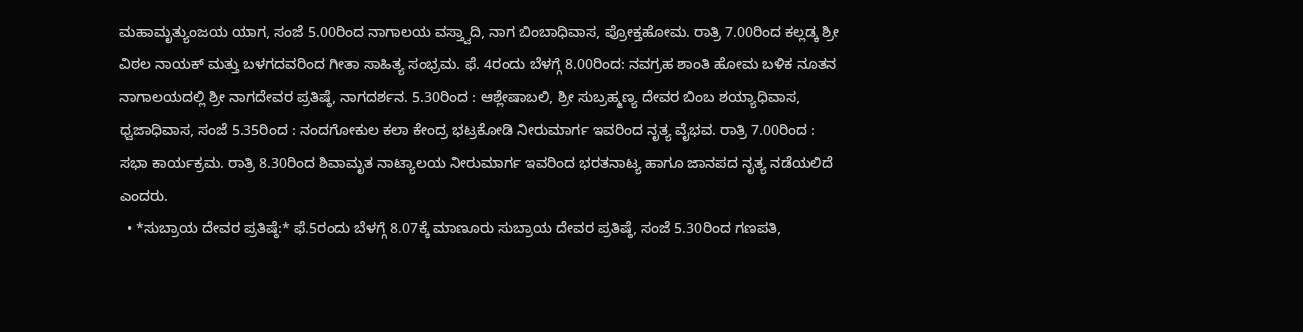ಮಹಾಮೃತ್ಯುಂಜಯ ಯಾಗ, ಸಂಜೆ 5.00ರಿಂದ ನಾಗಾಲಯ ವಸ್ತ್ವಾದಿ, ನಾಗ ಬಿಂಬಾಧಿವಾಸ, ಪ್ರೋಕ್ತಹೋಮ. ರಾತ್ರಿ 7.00ರಿಂದ ಕಲ್ಲಡ್ಕ ಶ್ರೀ ವಿಠಲ ನಾಯಕ್ ಮತ್ತು ಬಳಗದವರಿಂದ ಗೀತಾ ಸಾಹಿತ್ಯ ಸಂಭ್ರಮ. ಫೆ. 4ರಂದು ಬೆಳಗ್ಗೆ 8.00ರಿಂದ: ನವಗ್ರಹ ಶಾಂತಿ ಹೋಮ ಬಳಿಕ ನೂತನ ನಾಗಾಲಯದಲ್ಲಿ ಶ್ರೀ ನಾಗದೇವರ ಪ್ರತಿಷ್ಠೆ, ನಾಗದರ್ಶನ. 5.30ರಿಂದ : ಆಶ್ಲೇಷಾಬಲಿ, ಶ್ರೀ ಸುಬ್ರಹ್ಮಣ್ಯ ದೇವರ ಬಿಂಬ ಶಯ್ಯಾಧಿವಾಸ, ಧ್ವಜಾಧಿವಾಸ, ಸಂಜೆ 5.35ರಿಂದ : ನಂದಗೋಕುಲ ಕಲಾ ಕೇಂದ್ರ ಭಟ್ರಕೋಡಿ ನೀರುಮಾರ್ಗ ಇವರಿಂದ ನೃತ್ಯ ವೈಭವ. ರಾತ್ರಿ 7.00ರಿಂದ : ಸಭಾ ಕಾರ್ಯಕ್ರಮ. ರಾತ್ರಿ 8.30ರಿಂದ ಶಿವಾಮೃತ ನಾಟ್ಯಾಲಯ ನೀರುಮಾರ್ಗ ಇವರಿಂದ ಭರತನಾಟ್ಯ ಹಾಗೂ ಜಾನಪದ ನೃತ್ಯ ನಡೆಯಲಿದೆ ಎಂದರು.
  • *ಸುಬ್ರಾಯ ದೇವರ ಪ್ರತಿಷ್ಠೆ:* ಫೆ.5ರಂದು ಬೆಳಗ್ಗೆ 8.07ಕ್ಕೆ ಮಾಣೂರು ಸುಬ್ರಾಯ ದೇವರ ಪ್ರತಿಷ್ಠೆ, ಸಂಜೆ 5.30ರಿಂದ ಗಣಪತಿ,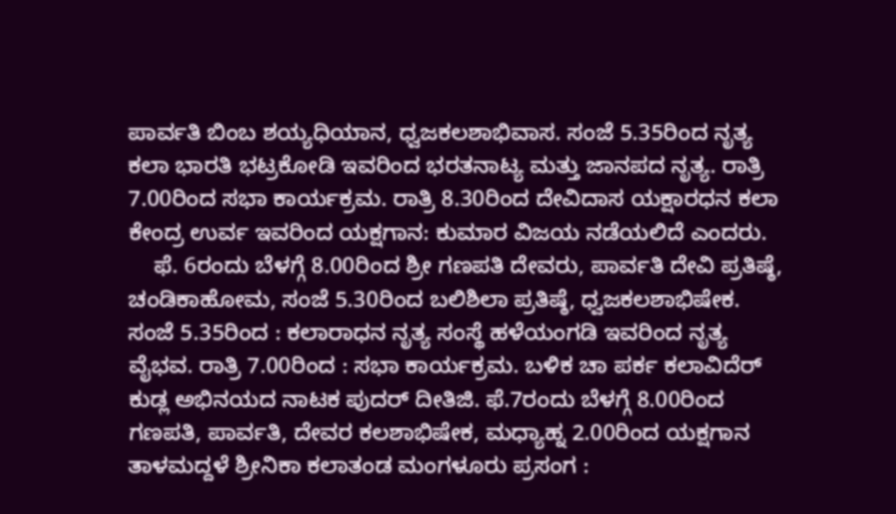ಪಾರ್ವತಿ ಬಿಂಬ ಶಯ್ಯಧಿಯಾನ, ಧ್ವಜಕಲಶಾಭಿವಾಸ. ಸಂಜೆ 5.35ರಿಂದ ನೃತ್ಯ ಕಲಾ ಭಾರತಿ ಭಟ್ರಕೋಡಿ ಇವರಿಂದ ಭರತನಾಟ್ಯ ಮತ್ತು ಜಾನಪದ ನೃತ್ಯ. ರಾತ್ರಿ 7.00ರಿಂದ ಸಭಾ ಕಾರ್ಯಕ್ರಮ. ರಾತ್ರಿ 8.30ರಿಂದ ದೇವಿದಾಸ ಯಕ್ಷಾರಧನ ಕಲಾ ಕೇಂದ್ರ ಉರ್ವ ಇವರಿಂದ ಯಕ್ಷಗಾನ: ಕುಮಾರ ವಿಜಯ ನಡೆಯಲಿದೆ ಎಂದರು.
    ಫೆ. 6ರಂದು ಬೆಳಗ್ಗೆ 8.00ರಿಂದ ಶ್ರೀ ಗಣಪತಿ ದೇವರು, ಪಾರ್ವತಿ ದೇವಿ ಪ್ರತಿಷ್ಠೆ, ಚಂಡಿಕಾಹೋಮ, ಸಂಜೆ 5.30ರಿಂದ ಬಲಿಶಿಲಾ ಪ್ರತಿಷ್ಠೆ, ಧ್ವಜಕಲಶಾಭಿಷೇಕ. ಸಂಜೆ 5.35ರಿಂದ : ಕಲಾರಾಧನ ನೃತ್ಯ ಸಂಸ್ಥೆ ಹಳೆಯಂಗಡಿ ಇವರಿಂದ ನೃತ್ಯ ವೈಭವ. ರಾತ್ರಿ 7.00ರಿಂದ : ಸಭಾ ಕಾರ್ಯಕ್ರಮ. ಬಳಿಕ ಚಾ ಪರ್ಕ ಕಲಾವಿದೆರ್ ಕುಡ್ಲ ಅಭಿನಯದ ನಾಟಕ ಪುದರ್ ದೀತಿಜಿ. ಫೆ.7ರಂದು ಬೆಳಗ್ಗೆ 8.00ರಿಂದ ಗಣಪತಿ, ಪಾರ್ವತಿ, ದೇವರ ಕಲಶಾಭಿಷೇಕ, ಮಧ್ಯಾಹ್ನ 2.00ರಿಂದ ಯಕ್ಷಗಾನ ತಾಳಮದ್ದಳೆ ಶ್ರೀನಿಕಾ ಕಲಾತಂಡ ಮಂಗಳೂರು ಪ್ರಸಂಗ :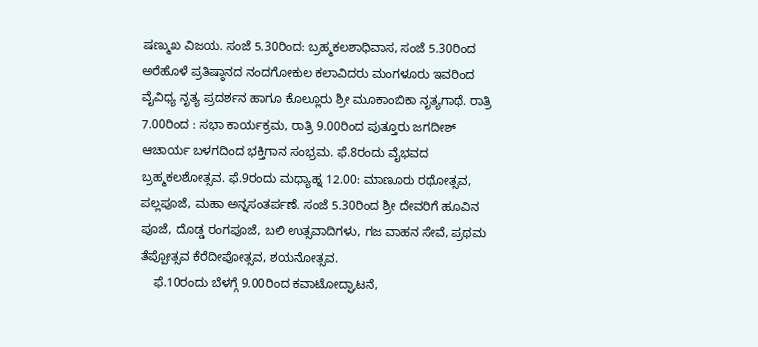ಷಣ್ಮುಖ ವಿಜಯ. ಸಂಜೆ 5.30ರಿಂದ: ಬ್ರಹ್ಮಕಲಶಾಧಿವಾಸ, ಸಂಜೆ 5.30ರಿಂದ ಅರೆಹೊಳೆ ಪ್ರತಿಷ್ಠಾನದ ನಂದಗೋಕುಲ ಕಲಾವಿದರು ಮಂಗಳೂರು ಇವರಿಂದ ವೈವಿಧ್ಯ ನೃತ್ಯ ಪ್ರದರ್ಶನ ಹಾಗೂ ಕೊಲ್ಲೂರು ಶ್ರೀ ಮೂಕಾಂಬಿಕಾ ನೃತ್ಯಗಾಥೆ. ರಾತ್ರಿ 7.00ರಿಂದ : ಸಭಾ ಕಾರ್ಯಕ್ರಮ, ರಾತ್ರಿ 9.00ರಿಂದ ಪುತ್ತೂರು ಜಗದೀಶ್ ಆಚಾರ್ಯ ಬಳಗದಿಂದ ಭಕ್ತಿಗಾನ ಸಂಭ್ರಮ. ಫೆ.8ರಂದು ವೈಭವದ ಬ್ರಹ್ಮಕಲಶೋತ್ಸವ. ಫೆ.9ರಂದು ಮಧ್ಯಾಹ್ನ 12.00: ಮಾಣೂರು ರಥೋತ್ಸವ, ಪಲ್ಲಪೂಜೆ, ಮಹಾ ಅನ್ನಸಂತರ್ಪಣೆ. ಸಂಜೆ 5.30ರಿಂದ ಶ್ರೀ ದೇವರಿಗೆ ಹೂವಿನ ಪೂಜೆ, ದೊಡ್ಡ ರಂಗಪೂಜೆ, ಬಲಿ ಉತ್ಸವಾದಿಗಳು, ಗಜ ವಾಹನ ಸೇವೆ, ಪ್ರಥಮ ತೆಪ್ಪೋತ್ಸವ ಕೆರೆದೀಪೋತ್ಸವ, ಶಯನೋತ್ಸವ.
    ಫೆ.10ರಂದು ಬೆಳಗ್ಗೆ 9.00ರಿಂದ ಕವಾಟೋದ್ಘಾಟನೆ,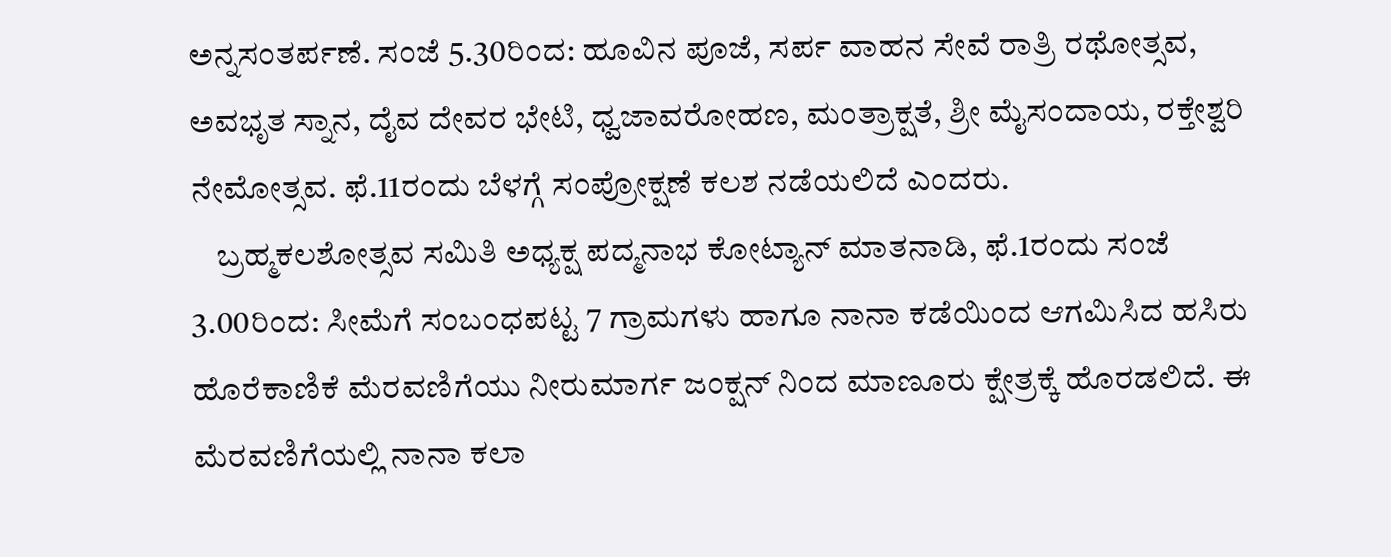ಅನ್ನಸಂತರ್ಪಣೆ. ಸಂಜೆ 5.30ರಿಂದ: ಹೂವಿನ ಪೂಜೆ, ಸರ್ಪ ವಾಹನ ಸೇವೆ ರಾತ್ರಿ ರಥೋತ್ಸವ, ಅವಭೃತ ಸ್ನಾನ, ದೈವ ದೇವರ ಭೇಟಿ, ಧ್ವಜಾವರೋಹಣ, ಮಂತ್ರಾಕ್ಷತೆ, ಶ್ರೀ ಮೈಸಂದಾಯ, ರಕ್ತೇಶ್ವರಿ ನೇಮೋತ್ಸವ. ಫೆ.11ರಂದು ಬೆಳಗ್ಗೆ ಸಂಪ್ರೋಕ್ಷಣೆ ಕಲಶ ನಡೆಯಲಿದೆ ಎಂದರು.
    ಬ್ರಹ್ಮಕಲಶೋತ್ಸವ ಸಮಿತಿ ಅಧ್ಯಕ್ಷ ಪದ್ಮನಾಭ ಕೋಟ್ಯಾನ್ ಮಾತನಾಡಿ, ಫೆ.1ರಂದು ಸಂಜೆ 3.00ರಿಂದ: ಸೀಮೆಗೆ ಸಂಬಂಧಪಟ್ಟ 7 ಗ್ರಾಮಗಳು ಹಾಗೂ ನಾನಾ ಕಡೆಯಿಂದ ಆಗಮಿಸಿದ ಹಸಿರು ಹೊರೆಕಾಣಿಕೆ ಮೆರವಣಿಗೆಯು ನೀರುಮಾರ್ಗ ಜಂಕ್ಷನ್ ನಿಂದ ಮಾಣೂರು ಕ್ಷೇತ್ರಕ್ಕೆ ಹೊರಡಲಿದೆ. ಈ ಮೆರವಣಿಗೆಯಲ್ಲಿ ನಾನಾ ಕಲಾ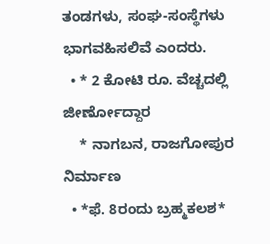ತಂಡಗಳು, ಸಂಘ-ಸಂಸ್ಥೆಗಳು ಭಾಗವಹಿಸಲಿವೆ ಎಂದರು.
  • * 2 ಕೋಟಿ ರೂ. ವೆಚ್ಚದಲ್ಲಿ ಜೀರ್ಣೋದ್ದಾರ
    * ನಾಗಬನ, ರಾಜಗೋಪುರ ನಿರ್ಮಾಣ
  • *ಫೆ. 8ರಂದು ಬ್ರಹ್ಮಕಲಶ*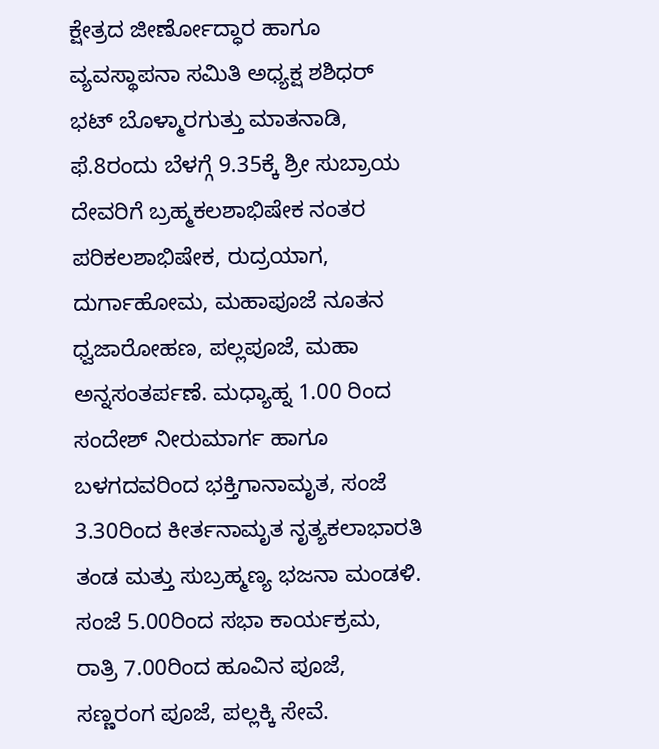ಕ್ಷೇತ್ರದ ಜೀರ್ಣೋದ್ಧಾರ ಹಾಗೂ ವ್ಯವಸ್ಥಾಪನಾ ಸಮಿತಿ ಅಧ್ಯಕ್ಷ ಶಶಿಧರ್ ಭಟ್ ಬೊಳ್ಮಾರಗುತ್ತು ಮಾತನಾಡಿ, ಫೆ.8ರಂದು ಬೆಳಗ್ಗೆ 9.35ಕ್ಕೆ ಶ್ರೀ ಸುಬ್ರಾಯ ದೇವರಿಗೆ ಬ್ರಹ್ಮಕಲಶಾಭಿಷೇಕ ನಂತರ ಪರಿಕಲಶಾಭಿಷೇಕ, ರುದ್ರಯಾಗ, ದುರ್ಗಾಹೋಮ, ಮಹಾಪೂಜೆ ನೂತನ ಧ್ವಜಾರೋಹಣ, ಪಲ್ಲಪೂಜೆ, ಮಹಾ ಅನ್ನಸಂತರ್ಪಣೆ. ಮಧ್ಯಾಹ್ನ 1.00 ರಿಂದ ಸಂದೇಶ್ ನೀರುಮಾರ್ಗ ಹಾಗೂ ಬಳಗದವರಿಂದ ಭಕ್ತಿಗಾನಾಮೃತ, ಸಂಜೆ 3.30ರಿಂದ ಕೀರ್ತನಾಮೃತ ನೃತ್ಯಕಲಾಭಾರತಿ ತಂಡ ಮತ್ತು ಸುಬ್ರಹ್ಮಣ್ಯ ಭಜನಾ ಮಂಡಳಿ.
ಸಂಜೆ 5.00ರಿಂದ ಸಭಾ ಕಾರ್ಯಕ್ರಮ, ರಾತ್ರಿ 7.00ರಿಂದ ಹೂವಿನ ಪೂಜೆ, ಸಣ್ಣರಂಗ ಪೂಜೆ, ಪಲ್ಲಕ್ಕಿ ಸೇವೆ.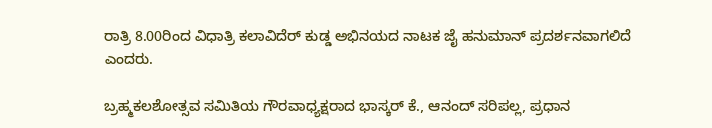ರಾತ್ರಿ 8.00ರಿಂದ ವಿಧಾತ್ರಿ ಕಲಾವಿದೆರ್ ಕುಡ್ಡ ಅಭಿನಯದ ನಾಟಕ ಜೈ ಹನುಮಾನ್ ಪ್ರದರ್ಶನವಾಗಲಿದೆ ಎಂದರು.

ಬ್ರಹ್ಮಕಲಶೋತ್ಸವ ಸಮಿತಿಯ ಗೌರವಾಧ್ಯಕ್ಷರಾದ ಭಾಸ್ಕರ್ ಕೆ., ಆನಂದ್ ಸರಿಪಲ್ಲ, ಪ್ರಧಾನ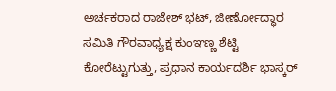ಅರ್ಚಕರಾದ ರಾಜೇಶ್ ಭಟ್, ಜೀರ್ಣೋದ್ಧಾರ ಸಮಿತಿ ಗೌರವಾಧ್ಯಕ್ಷ ಕುಂಞಣ್ಣ ಶೆಟ್ಟಿ ಕೋರೆಟ್ಟುಗುತ್ತು, ಪ್ರಧಾನ ಕಾರ್ಯದರ್ಶಿ ಭಾಸ್ಕರ್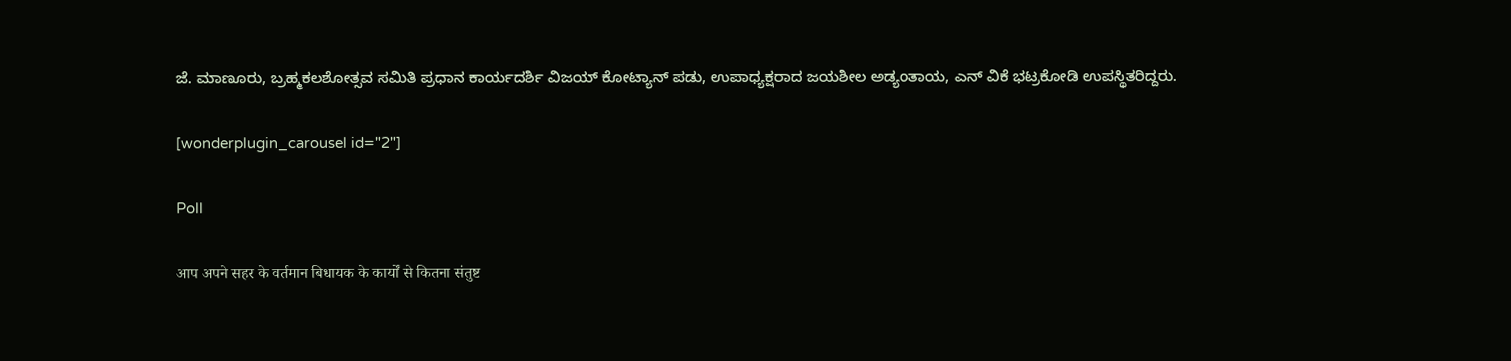ಜೆ. ಮಾಣೂರು, ಬ್ರಹ್ಮಕಲಶೋತ್ಸವ ಸಮಿತಿ ಪ್ರಧಾನ ಕಾರ್ಯದರ್ಶಿ ವಿಜಯ್ ಕೋಟ್ಯಾನ್ ಪಡು, ಉಪಾಧ್ಯಕ್ಷರಾದ ಜಯಶೀಲ ಅಡ್ಯಂತಾಯ, ಎನ್ ವಿಕೆ ಭಟ್ರಕೋಡಿ ಉಪಸ್ಥಿತರಿದ್ದರು.

[wonderplugin_carousel id="2"]

Poll

आप अपने सहर के वर्तमान बिधायक के कार्यों से कितना संतुष्ट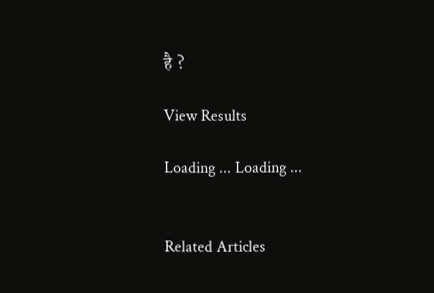है ?

View Results

Loading ... Loading ...


Related Articles